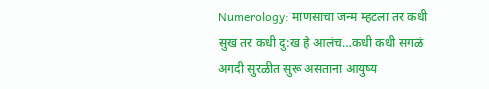Numerology: माणसाचा जन्म म्हटला तर कधी सुख तर कधी दु:ख हे आलंच…कधी कधी सगळं अगदी सुरळीत सुरू असताना आयुष्य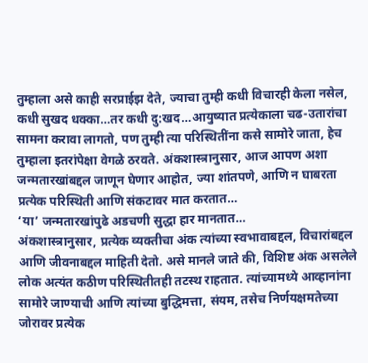तुम्हाला असे काही सरप्राईझ देते, ज्याचा तुम्ही कधी विचारही केला नसेल, कधी सुखद धक्का…तर कधी दु:खद…आयुष्यात प्रत्येकाला चढ-उतारांचा सामना करावा लागतो, पण तुम्ही त्या परिस्थितींना कसे सामोरे जाता, हेच तुम्हाला इतरांपेक्षा वेगळे ठरवते. अंकशास्त्रानुसार, आज आपण अशा जन्मतारखांबद्दल जाणून घेणार आहोत, ज्या शांतपणे, आणि न घाबरता प्रत्येक परिस्थिती आणि संकटावर मात करतात…
‘या’ जन्मतारखांपुढे अडचणी सुद्धा हार मानतात…
अंकशास्त्रानुसार, प्रत्येक व्यक्तीचा अंक त्यांच्या स्वभावाबद्दल, विचारांबद्दल आणि जीवनाबद्दल माहिती देतो. असे मानले जाते की, विशिष्ट अंक असलेले लोक अत्यंत कठीण परिस्थितीतही तटस्थ राहतात. त्यांच्यामध्ये आव्हानांना सामोरे जाण्याची आणि त्यांच्या बुद्धिमत्ता, संयम, तसेच निर्णयक्षमतेच्या जोरावर प्रत्येक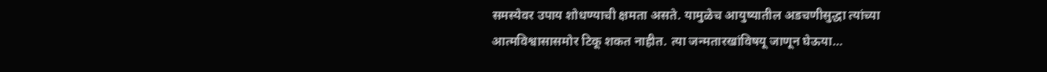समस्येवर उपाय शोधण्याची क्षमता असते. यामुळेच आयुष्यातील अडचणीसुद्धा त्यांच्या आत्मविश्वासासमोर टिकू शकत नाहीत. त्या जन्मतारखांविषयू जाणून घेऊया…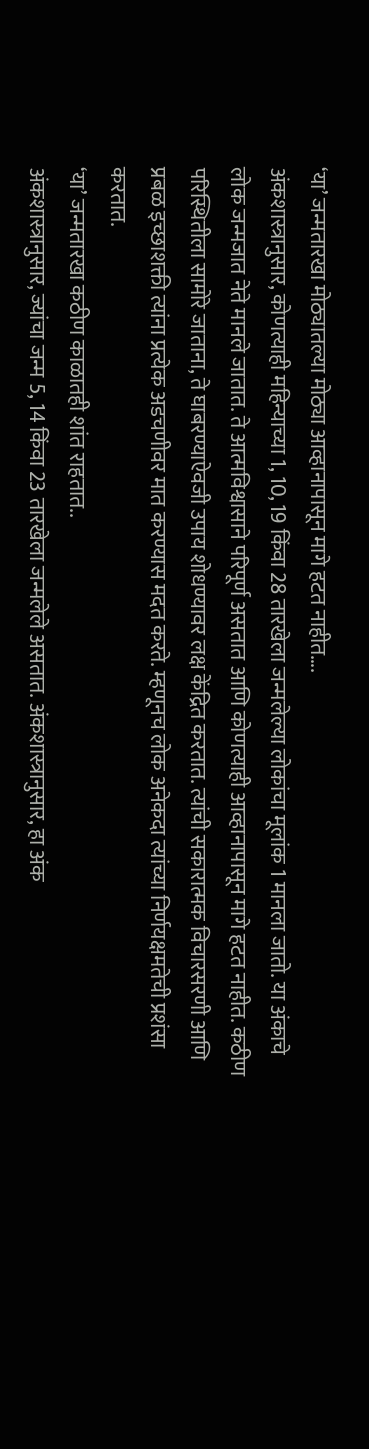‘या’ जन्मतारखा मोठ्यातल्या मोठ्या आव्हानापासून मागे हटत नाहीत….
अंकशास्त्रानुसार, कोणत्याही महिन्याच्या 1, 10, 19 किंवा 28 तारखेला जन्मलेल्या लोकांचा मूलांक 1 मानला जातो. या अंकाचे लोक जन्मजात नेते मानले जातात. ते आत्मविश्वासाने परिपूर्ण असतात आणि कोणत्याही आव्हानापासून मागे हटत नाहीत. कठीण परिस्थितीला सामोरे जाताना, ते घाबरण्याऐवजी उपाय शोधण्यावर लक्ष केंद्रित करतात. त्यांची सकारात्मक विचारसरणी आणि प्रबळ इच्छाशक्ती त्यांना प्रत्येक अडचणीवर मात करण्यास मदत करते. म्हणूनच लोक अनेकदा त्यांच्या निर्णयक्षमतेची प्रशंसा करतात.
‘या’ जन्मतारखा कठीण काळातही शांत राहतात..
अंकशास्त्रानुसार, ज्यांचा जन्म 5, 14 किंवा 23 तारखेला जन्मलेले असतात. अंकशास्त्रानुसार, हा अंक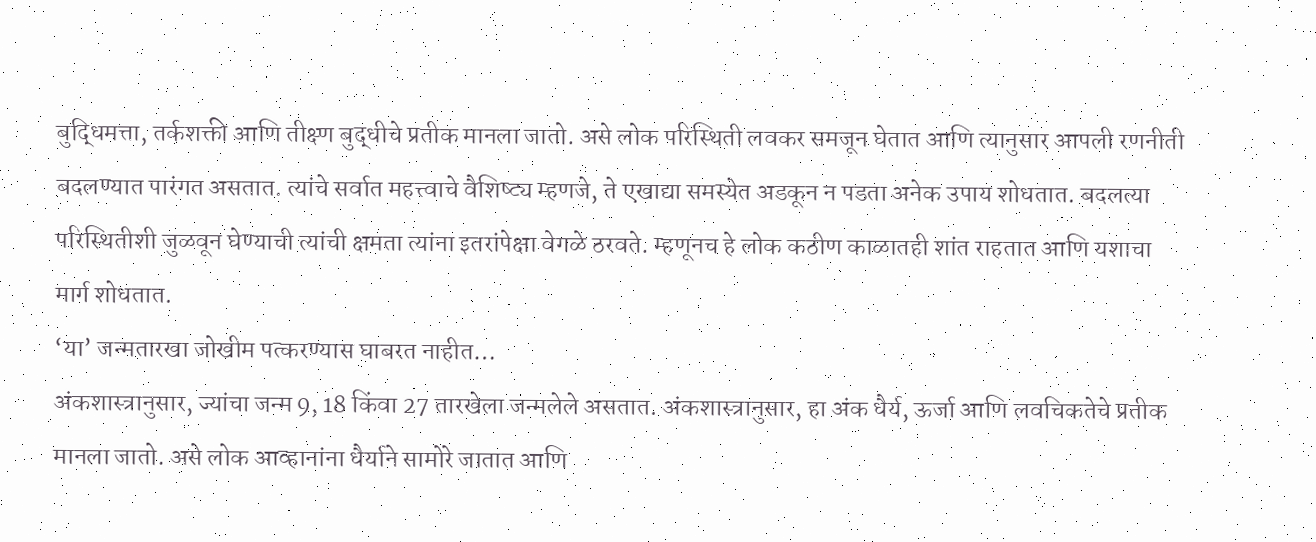बुद्धिमत्ता, तर्कशक्ती आणि तीक्ष्ण बुद्धीचे प्रतीक मानला जातो. असे लोक परिस्थिती लवकर समजून घेतात आणि त्यानुसार आपली रणनीती बदलण्यात पारंगत असतात. त्यांचे सर्वात महत्त्वाचे वैशिष्ट्य म्हणजे, ते एखाद्या समस्येत अडकून न पडता अनेक उपाय शोधतात. बदलत्या परिस्थितीशी जुळवून घेण्याची त्यांची क्षमता त्यांना इतरांपेक्षा वेगळे ठरवते. म्हणूनच हे लोक कठीण काळातही शांत राहतात आणि यशाचा मार्ग शोधतात.
‘या’ जन्मतारखा जोखीम पत्करण्यास घाबरत नाहीत…
अंकशास्त्रानुसार, ज्यांचा जन्म 9, 18 किंवा 27 तारखेला जन्मलेले असतात. अंकशास्त्रानुसार, हा अंक धैर्य, ऊर्जा आणि लवचिकतेचे प्रतीक मानला जातो. असे लोक आव्हानांना धैर्याने सामोरे जातात आणि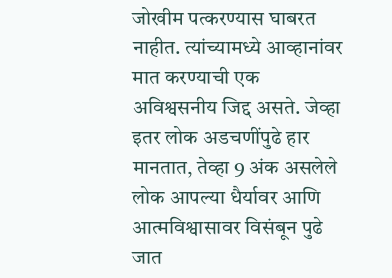जोखीम पत्करण्यास घाबरत नाहीत. त्यांच्यामध्ये आव्हानांवर मात करण्याची एक अविश्वसनीय जिद्द असते. जेव्हा इतर लोक अडचणींपुढे हार मानतात, तेव्हा 9 अंक असलेले लोक आपल्या धैर्यावर आणि आत्मविश्वासावर विसंबून पुढे जात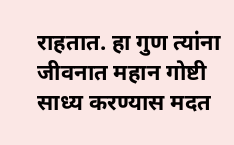राहतात. हा गुण त्यांना जीवनात महान गोष्टी साध्य करण्यास मदत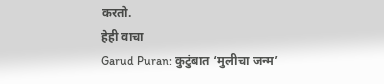करतो.
हेही वाचा
Garud Puran: कुटुंबात ‘मुलीचा जन्म’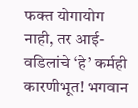फक्त योगायोग नाही, तर आई-वडिलांचे ‘हे’ कर्मही कारणीभूत! भगवान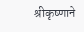श्रीकृष्णाने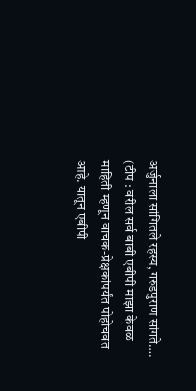अर्जुनाला सांगितले रहस्य, गरुडपुराण सांगते….
(टीप : वरील सर्व बाबी एबीपी माझा केवळ माहिती म्हणून वाचक-प्रेक्षकांपर्यंत पोहोचवत आहे. यातून एबीपी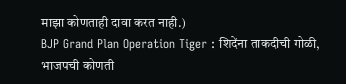माझा कोणताही दावा करत नाही.)
BJP Grand Plan Operation Tiger : शिदेंना ताकदीची गोळी, भाजपची कोणती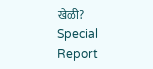खेळी? Special Report